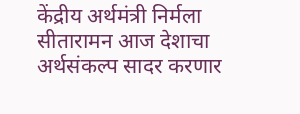केंद्रीय अर्थमंत्री निर्मला सीतारामन आज देशाचा अर्थसंकल्प सादर करणार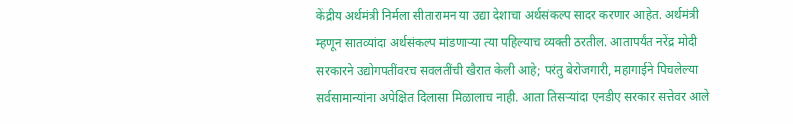केंद्रीय अर्थमंत्री निर्मला सीतारामन या उद्या देशाचा अर्थसंकल्प सादर करणार आहेत. अर्थमंत्री म्हणून सातव्यांदा अर्थसंकल्प मांडणाऱ्या त्या पहिल्याच व्यक्ती ठरतील. आतापर्यंत नरेंद्र मोदी सरकारने उद्योगपतींवरच सवलतींची खैरात केली आहे; परंतु बेरोजगारी, महागाईने पिचलेल्या सर्वसामान्यांना अपेक्षित दिलासा मिळालाच नाही. आता तिसऱ्यांदा एनडीए सरकार सत्तेवर आले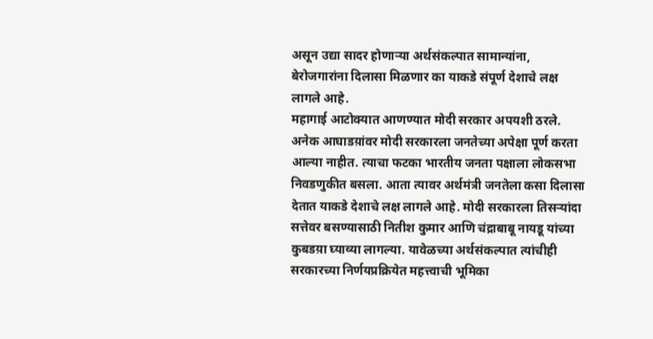असून उद्या सादर होणाऱ्या अर्थसंकल्पात सामान्यांना, बेरोजगारांना दिलासा मिळणार का याकडे संपूर्ण देशाचे लक्ष लागले आहे.
महागाई आटोक्यात आणण्यात मोदी सरकार अपयशी ठरले. अनेक आघाडय़ांवर मोदी सरकारला जनतेच्या अपेक्षा पूर्ण करता आल्या नाहीत. त्याचा फटका भारतीय जनता पक्षाला लोकसभा निवडणुकीत बसला. आता त्यावर अर्थमंत्री जनतेला कसा दिलासा देतात याकडे देशाचे लक्ष लागले आहे. मोदी सरकारला तिसऱ्यांदा सत्तेवर बसण्यासाठी नितीश कुमार आणि चंद्राबाबू नायडू यांच्या कुबडय़ा घ्याव्या लागल्या. यावेळच्या अर्थसंकल्पात त्यांचीही सरकारच्या निर्णयप्रक्रियेत महत्त्वाची भूमिका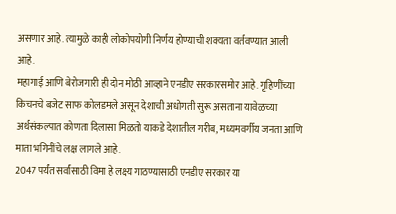असणार आहे. त्यामुळे काही लोकोपयोगी निर्णय होण्याची शक्यता वर्तवण्यात आली आहे.
महागाई आणि बेरोजगारी ही दोन मोठी आव्हाने एनडीए सरकारसमोर आहे. गृहिणींच्या किचनचे बजेट साफ कोलडमले असून देशाची अधोगती सुरू असताना यावेळच्या अर्थसंकल्पात कोणता दिलासा मिळतो याकडे देशातील गरीब, मध्यमवर्गीय जनता आणि माता भगिनींचे लक्ष लागले आहे.
2047 पर्यंत सर्वांसाठी विमा हे लक्ष्य गाठण्यासाठी एनडीए सरकार या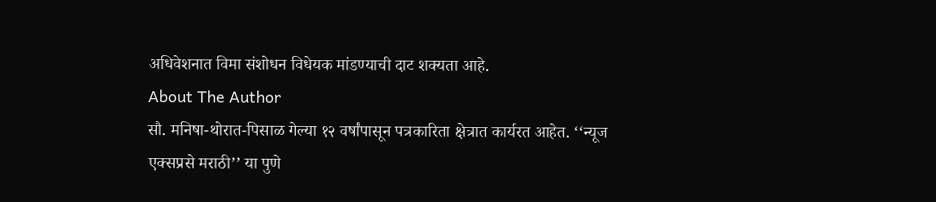अधिवेशनात विमा संशोधन विधेयक मांडण्याची दाट शक्यता आहे.
About The Author
सौ. मनिषा-थोरात-पिसाळ गेल्या १२ वर्षांपासून पत्रकारिता क्षेत्रात कार्यरत आहेत. ‘‘न्यूज एक्सप्रसे मराठी’’ या पुणे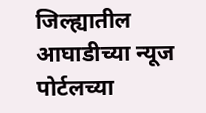जिल्ह्यातील आघाडीच्या न्यूज पोर्टलच्या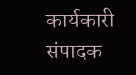कार्यकारी संपादक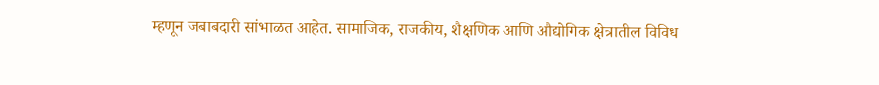म्हणून जबाबदारी सांभाळत आहेत. सामाजिक, राजकीय, शैक्षणिक आणि औद्योगिक क्षेत्रातील विविध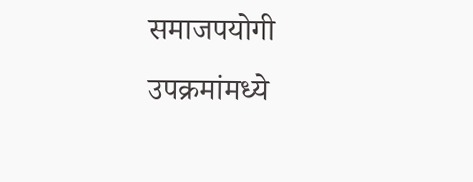समाजपयोगी उपक्रमांमध्ये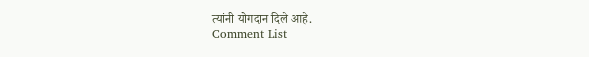त्यांनी योगदान दिले आहे.
Comment List